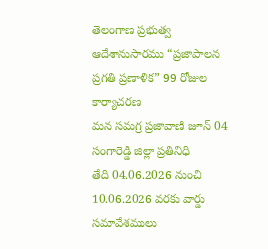తెలంగాణ ప్రభుత్వ ఆదేశానుసారము “ప్రజాపాలన ప్రగతి ప్రణాళిక” 99 రోజుల కార్యాచరణ
మన సమగ్ర ప్రజావాణి జూన్ 04
సంగారెడ్డి జిల్లా ప్రతినిధి
తేది 04.06.2026 నుంచి 10.06.2026 వరకు వార్డు సమావేశములు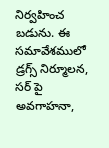నిర్వహించ బడును. ఈ సమావేశములో డ్రగ్స్ నిర్మూలన, సర్ పై అవగాహనా,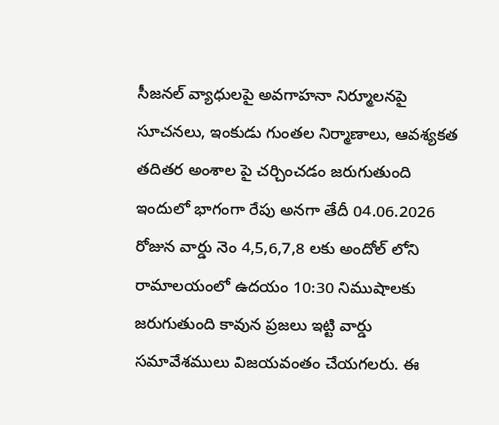సీజనల్ వ్యాధులపై అవగాహనా నిర్మూలనపై సూచనలు, ఇంకుడు గుంతల నిర్మాణాలు, ఆవశ్యకత తదితర అంశాల పై చర్చించడం జరుగుతుంది ఇందులో భాగంగా రేపు అనగా తేదీ 04.06.2026 రోజున వార్డు నెం 4,5,6,7,8 లకు అందోల్ లోని రామాలయంలో ఉదయం 10:30 నిముషాలకు జరుగుతుంది కావున ప్రజలు ఇట్టి వార్డు సమావేశములు విజయవంతం చేయగలరు. ఈ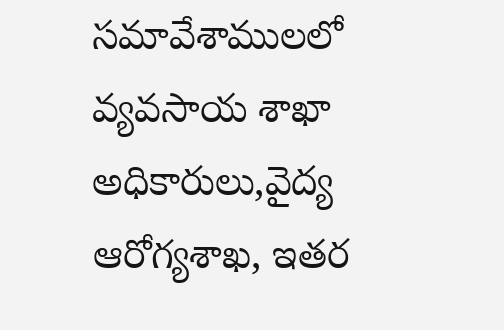సమావేశాములలో వ్యవసాయ శాఖా అధికారులు,వైద్య ఆరోగ్యశాఖ, ఇతర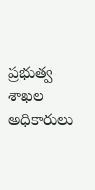ప్రభుత్వ శాఖల అధికారులు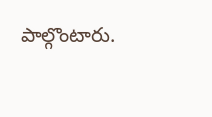పాల్గొంటారు.